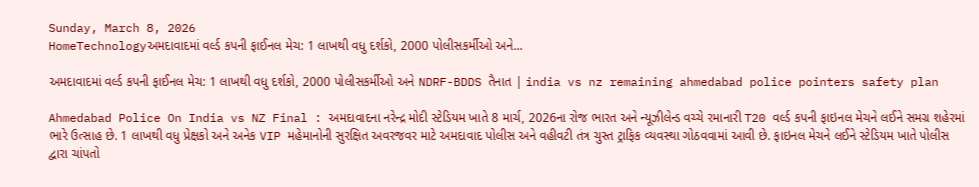Sunday, March 8, 2026
HomeTechnologyઅમદાવાદમાં વર્લ્ડ કપની ફાઈનલ મેચ: 1 લાખથી વધુ દર્શકો, 2000 પોલીસકર્મીઓ અને...

અમદાવાદમાં વર્લ્ડ કપની ફાઈનલ મેચ: 1 લાખથી વધુ દર્શકો, 2000 પોલીસકર્મીઓ અને NDRF-BDDS તૈનાત | india vs nz remaining ahmedabad police pointers safety plan

Ahmedabad Police On India vs NZ Final : અમદાવાદના નરેન્દ્ર મોદી સ્ટેડિયમ ખાતે 8 માર્ચ, 2026ના રોજ ભારત અને ન્યૂઝીલેન્ડ વચ્ચે રમાનારી T20 વર્લ્ડ કપની ફાઇનલ મેચને લઈને સમગ્ર શહેરમાં ભારે ઉત્સાહ છે. 1 લાખથી વધુ પ્રેક્ષકો અને અનેક VIP મહેમાનોની સુરક્ષિત અવરજવર માટે અમદાવાદ પોલીસ અને વહીવટી તંત્ર ચુસ્ત ટ્રાફિક વ્યવસ્થા ગોઠવવામાં આવી છે. ફાઇનલ મેચને લઈને સ્ટેડિયમ ખાતે પોલીસ દ્વારા ચાંપતો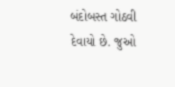બંદોબસ્ત ગોઠવી દેવાયો છે. જુઓ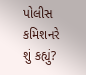પોલીસ કમિશનરે શું કહ્યું?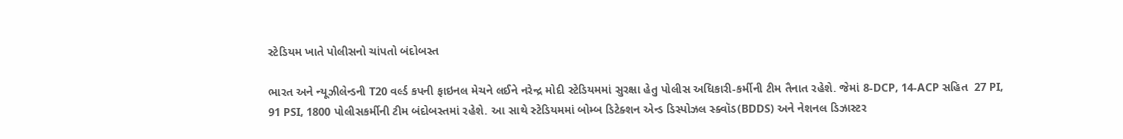સ્ટેડિયમ ખાતે પોલીસનો ચાંપતો બંદોબસ્ત

ભારત અને ન્યૂઝીલેન્ડની T20 વર્લ્ડ કપની ફાઇનલ મેચને લઈને નરેન્દ્ર મોદી સ્ટેડિયમમાં સુરક્ષા હેતુ પોલીસ અધિકારી-કર્મીની ટીમ તૈનાત રહેશે. જેમાં 8-DCP, 14-ACP સહિત  27 PI, 91 PSI, 1800 પોલીસકર્મીની ટીમ બંદોબસ્તમાં રહેશે. આ સાથે સ્ટેડિયમમાં બોમ્બ ડિટેક્શન એન્ડ ડિસ્પોઝલ સ્ક્વૉડ(BDDS) અને નેશનલ ડિઝાસ્ટર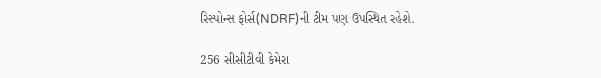રિસ્પોન્સ ફોર્સ(NDRF)ની ટીમ પણ ઉપસ્થિત રહેશે.

256 સીસીટીવી કેમેરા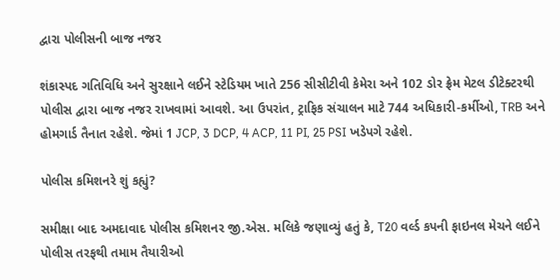દ્વારા પોલીસની બાજ નજર

શંકાસ્પદ ગતિવિધિ અને સુરક્ષાને લઈને સ્ટેડિયમ ખાતે 256 સીસીટીવી કેમેરા અને 102 ડોર ફ્રેમ મેટલ ડીટેક્ટરથી પોલીસ દ્વારા બાજ નજર રાખવામાં આવશે. આ ઉપરાંત, ટ્રાફિક સંચાલન માટે 744 અધિકારી-કર્મીઓ, TRB અને હોમગાર્ડ તૈનાત રહેશે. જેમાં 1 JCP, 3 DCP, 4 ACP, 11 PI, 25 PSI ખડેપગે રહેશે.

પોલીસ કમિશનરે શું કહ્યું?

સમીક્ષા બાદ અમદાવાદ પોલીસ કમિશનર જી.એસ. મલિકે જણાવ્યું હતું કે, T20 વર્લ્ડ કપની ફાઇનલ મેચને લઈને પોલીસ તરફથી તમામ તૈયારીઓ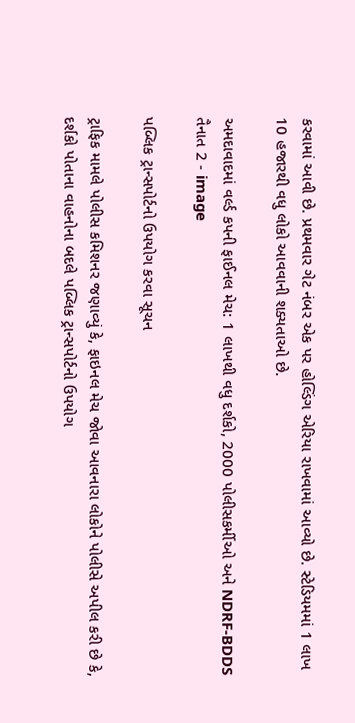કરવામાં આવી છે. પ્રથમવાર ગેટ નંબર એક પર હોલ્ડિંગ એરિયા રાખવામાં આવ્યો છે. સ્ટેડિયમમાં 1 લાખ 10 હજારથી વધુ લોકો આવવાની શક્યતાઓ છે.

અમદાવાદમાં વર્લ્ડ કપની ફાઈનલ મેચ: 1 લાખથી વધુ દર્શકો, 2000 પોલીસકર્મીઓ અને NDRF-BDDS તૈનાત 2 - image

પબ્લિક ટ્રાન્સપોર્ટનો ઉપયોગ કરવા સૂચન

ટ્રાફિક મામલે પોલીસ કમિશનર જણાવ્યું કે, ફાઇનલ મેચ જોવા આવનારા લોકોને પોલીસે અપીલ કરી છે કે, દર્શકો પોતાના વાહનોના બદલે પબ્લિક ટ્રાન્સપોર્ટનો ઉપયોગ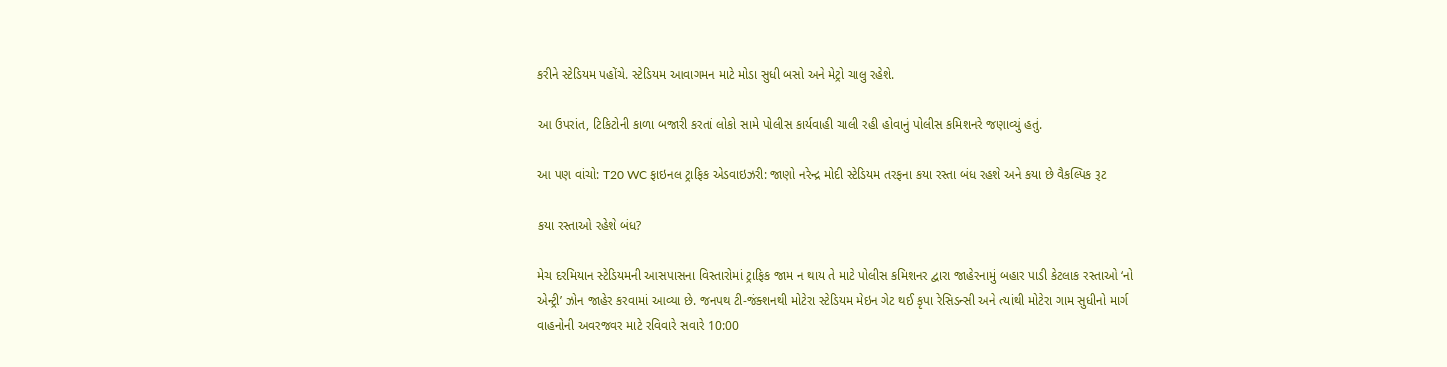કરીને સ્ટેડિયમ પહોંચે. સ્ટેડિયમ આવાગમન માટે મોડા સુધી બસો અને મેટ્રો ચાલુ રહેશે.

આ ઉપરાંત, ટિકિટોની કાળા બજારી કરતાં લોકો સામે પોલીસ કાર્યવાહી ચાલી રહી હોવાનું પોલીસ કમિશનરે જણાવ્યું હતું.

આ પણ વાંચો: T20 WC ફાઇનલ ટ્રાફિક એડવાઇઝરી: જાણો નરેન્દ્ર મોદી સ્ટેડિયમ તરફના કયા રસ્તા બંધ રહશે અને કયા છે વૈકલ્પિક રૂટ

કયા રસ્તાઓ રહેશે બંધ?

મેચ દરમિયાન સ્ટેડિયમની આસપાસના વિસ્તારોમાં ટ્રાફિક જામ ન થાય તે માટે પોલીસ કમિશનર દ્વારા જાહેરનામું બહાર પાડી કેટલાક રસ્તાઓ ‘નો એન્ટ્રી’ ઝોન જાહેર કરવામાં આવ્યા છે. જનપથ ટી-જંક્શનથી મોટેરા સ્ટેડિયમ મેઇન ગેટ થઈ કૃપા રેસિડન્સી અને ત્યાંથી મોટેરા ગામ સુધીનો માર્ગ વાહનોની અવરજવર માટે રવિવારે સવારે 10:00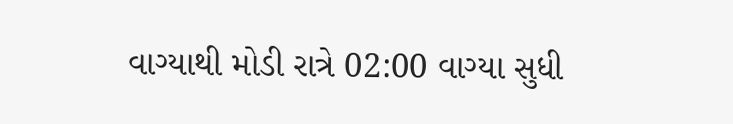વાગ્યાથી મોડી રાત્રે 02:00 વાગ્યા સુધી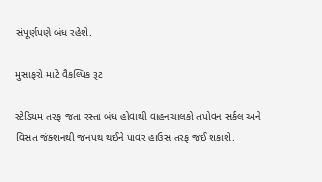સંપૂર્ણપણે બંધ રહેશે.

મુસાફરો માટે વૈકલ્પિક રૂટ

સ્ટેડિયમ તરફ જતા રસ્તા બંધ હોવાથી વાહનચાલકો તપોવન સર્કલ અને વિસત જંક્શનથી જનપથ થઈને પાવર હાઉસ તરફ જઈ શકાશે.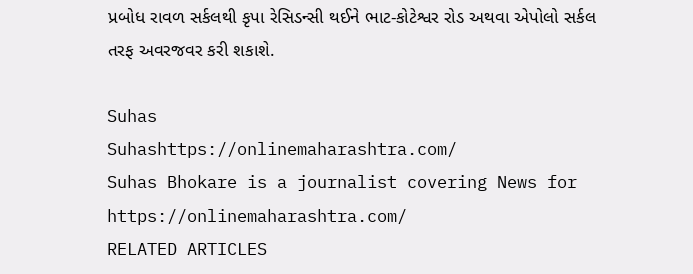પ્રબોધ રાવળ સર્કલથી કૃપા રેસિડન્સી થઈને ભાટ-કોટેશ્વર રોડ અથવા એપોલો સર્કલ તરફ અવરજવર કરી શકાશે.

Suhas
Suhashttps://onlinemaharashtra.com/
Suhas Bhokare is a journalist covering News for https://onlinemaharashtra.com/
RELATED ARTICLES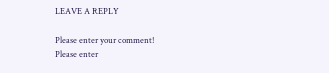LEAVE A REPLY

Please enter your comment!
Please enter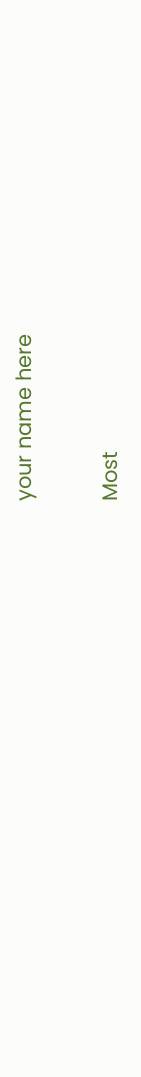your name here

Most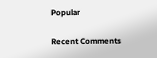Popular

Recent Comments